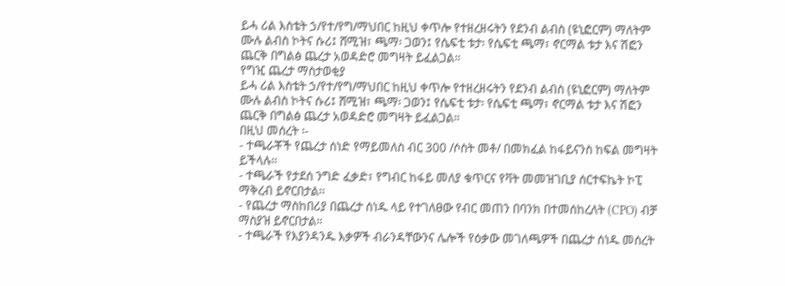ይሓ ሪል እስቴት ኃ/የተ/የግ/ማህበር ከዚህ ቀጥሎ የተዘረዘሩትን የደንብ ልብስ (ዩኒፎርም) ማለትም ሙሉ ልብስ ኮትና ሱሪ፤ ሸሚዝ፣ ጫማ፡ ጋወን፤ የሴፍቲ ቱታ፡ የሴፍቲ ጫማ፣ ኖርማል ቱታ እና ሽፎን ጨርቅ በግልፅ ጨረታ አወዳድሮ መግዛት ይፈልጋል።
የግዢ ጨረታ ማስታወቂያ
ይሓ ሪል እስቴት ኃ/የተ/የግ/ማህበር ከዚህ ቀጥሎ የተዘረዘሩትን የደንብ ልብስ (ዩኒፎርም) ማለትም ሙሉ ልብስ ኮትና ሱሪ፤ ሸሚዝ፣ ጫማ፡ ጋወን፤ የሴፍቲ ቱታ፡ የሴፍቲ ጫማ፣ ኖርማል ቱታ እና ሽፎን ጨርቅ በግልፅ ጨረታ አወዳድሮ መግዛት ይፈልጋል።
በዚህ መሰረት ፡-
- ተጫራቾች የጨረታ ሰነድ የማይመለስ ብር 300 /ሶስት መቶ/ በመክፈል ከፋይናንስ ከፍል መግዛት ይችላሉ።
- ተጫራች የታደሰ ንግድ ፈቃድ፣ የግብር ከፋይ መለያ ቁጥርና የቫት መመዝገቢያ ሰርተፍኬት ኮፒ ማቅረብ ይኖርበታል፡፡
- የጨረታ ማስከበሪያ በጨረታ ሰነዱ ላይ የተገለፀው የብር መጠን በባንክ በተመሰከረለት (CPO) ብቻ ማስያዝ ይኖርበታል።
- ተጫራች የእያንዳንዱ እቃዎች ብራንዳቸውንና ሌሎች የዕቃው መገለጫዎች በጨረታ ሰነዱ መሰረት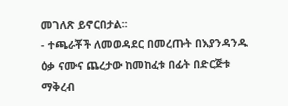መገለጽ ይኖርበታል፡፡
- ተጫራቾች ለመወዳደር በመረጡት በእያንዳንዱ ዕቃ ናሙና ጨረታው ከመከፈቱ በፊት በድርጅቱ ማቅረብ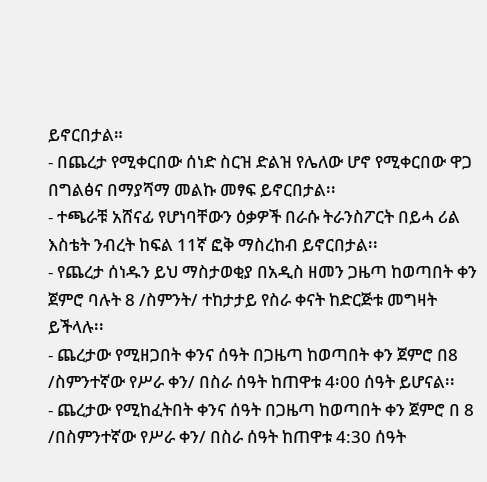ይኖርበታል።
- በጨረታ የሚቀርበው ሰነድ ስርዝ ድልዝ የሌለው ሆኖ የሚቀርበው ዋጋ በግልፅና በማያሻማ መልኩ መፃፍ ይኖርበታል፡፡
- ተጫራቹ አሸናፊ የሆነባቸውን ዕቃዎች በራሱ ትራንስፖርት በይሓ ሪል እስቴት ንብረት ከፍል 11ኛ ፎቅ ማስረከብ ይኖርበታል፡፡
- የጨረታ ሰነዱን ይህ ማስታወቂያ በአዲስ ዘመን ጋዜጣ ከወጣበት ቀን ጀምሮ ባሉት 8 /ስምንት/ ተከታታይ የስራ ቀናት ከድርጅቱ መግዛት ይችላሉ፡፡
- ጨረታው የሚዘጋበት ቀንና ሰዓት በጋዜጣ ከወጣበት ቀን ጀምሮ በ8 /ስምንተኛው የሥራ ቀን/ በስራ ሰዓት ከጠዋቱ 4፡00 ሰዓት ይሆናል፡፡
- ጨረታው የሚከፈትበት ቀንና ሰዓት በጋዜጣ ከወጣበት ቀን ጀምሮ በ 8 /በስምንተኛው የሥራ ቀን/ በስራ ሰዓት ከጠዋቱ 4:30 ሰዓት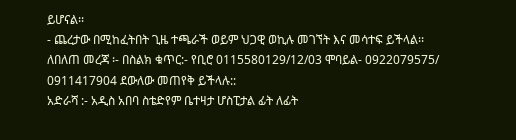ይሆናል፡፡
- ጨረታው በሚከፈትበት ጊዜ ተጫራች ወይም ህጋዊ ወኪሉ መገኘት እና መሳተፍ ይችላል፡፡
ለበለጠ መረጃ ፡- በስልክ ቁጥር:- የቢሮ 0115580129/12/03 ሞባይል- 0922079575/ 0911417904 ደውለው መጠየቅ ይችላሉ::
አድራሻ :- አዲስ አበባ ስቴድየም ቤተዛታ ሆስፒታል ፊት ለፊት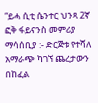“ይሓ ሲቲ ሴንተር ህንጻ 2ኛ ፎቅ ፋይናንስ መምሪያ
ማሳሰቢያ :- ድርጅቱ የተሻለ አማራጭ ካገኘ ጨረታውን በከፈል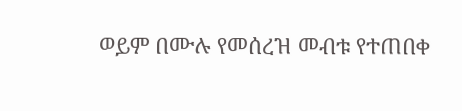ወይም በሙሉ የመሰረዝ መብቱ የተጠበቀ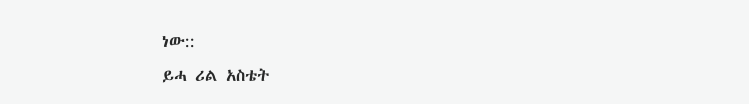ነው::
ይሓ ሪል አስቴት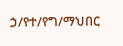ኃ/የተ/የግ/ማህበር